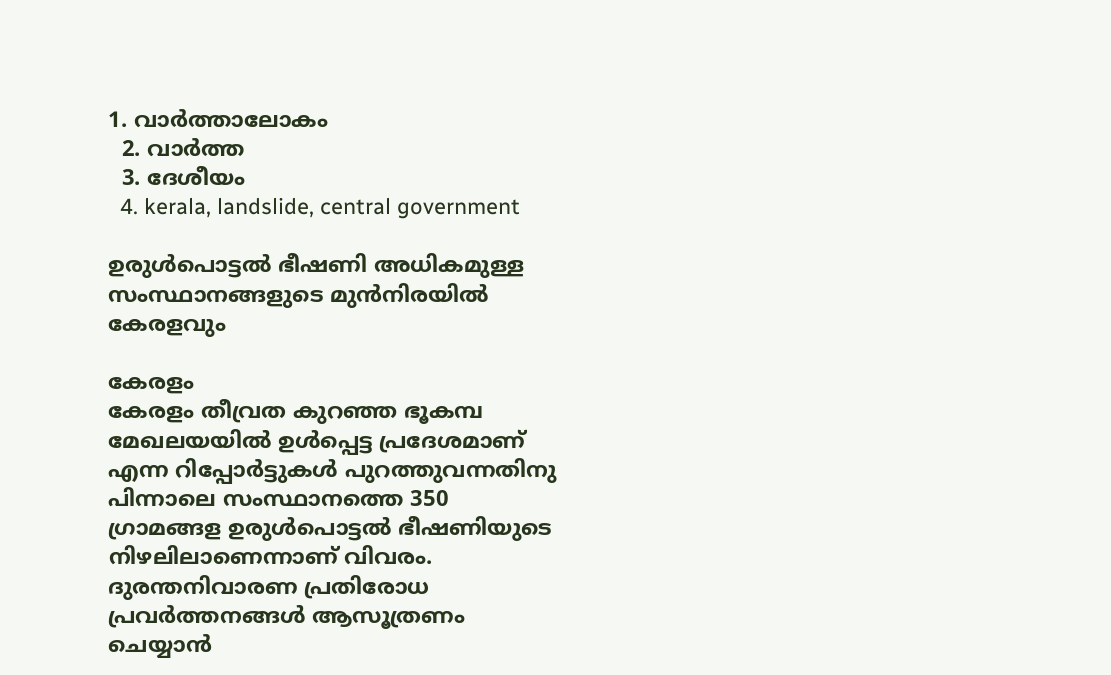1. വാര്‍ത്താലോകം
  2. വാര്‍ത്ത
  3. ദേശീയം
  4. kerala, landslide, central government

ഉരുൾപൊട്ടൽ ഭീഷണി അധികമുള്ള സംസ്ഥാനങ്ങളുടെ മുൻനിരയിൽ കേരളവും

കേരളം
കേരളം തീവ്രത കുറഞ്ഞ ഭൂകമ്പ മേഖലയയില്‍ ഉള്‍പ്പെട്ട പ്രദേശമാണ് എന്ന റിപ്പോര്‍ട്ടുകള്‍ പുറത്തുവന്നതിനു പിന്നാലെ സംസ്ഥാനത്തെ 350 ഗ്രാമങ്ങള ഉരുള്‍പൊട്ടല്‍ ഭീഷണിയുടെ നിഴലിലാണെന്നാണ് വിവരം. ദുരന്തനിവാരണ പ്രതിരോധ പ്രവർത്തനങ്ങൾ ആസൂത്രണം ചെയ്യാൻ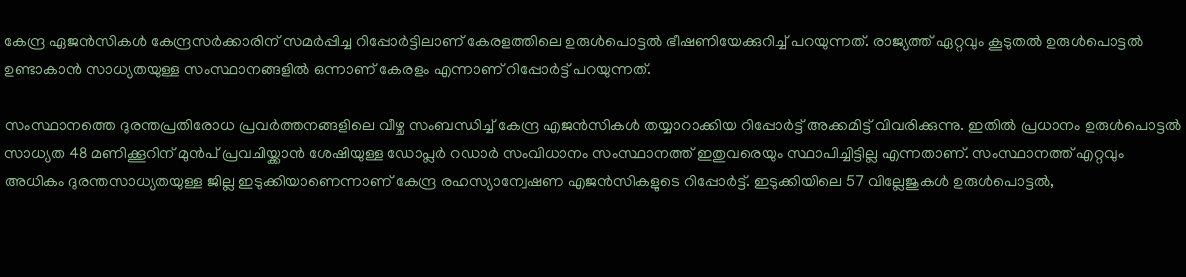കേന്ദ്ര ഏജന്‍സികള്‍ കേന്ദ്രസര്‍ക്കാരിന് സമര്‍പ്പിച്ച റിപ്പോര്‍ട്ടിലാണ് കേരളത്തിലെ ഉരുള്‍പൊട്ടല്‍ ഭീഷണിയേക്കുറിച്ച് പറയുന്നത്. രാജ്യത്ത് ഏറ്റവും കൂടുതല്‍ ഉരുള്‍പൊട്ടല്‍ ഉണ്ടാകാന്‍ സാധ്യതയുള്ള സംസ്ഥാനങ്ങളില്‍ ഒന്നാണ് കേരളം എന്നാണ് റിപ്പോര്‍ട്ട് പറയുന്നത്.

സംസ്ഥാനത്തെ ദുരന്തപ്രതിരോധ പ്രവർത്തനങ്ങളിലെ വീഴ്ച സംബന്ധിച്ച് കേന്ദ്ര എജൻസികൾ തയ്യാറാക്കിയ റിപ്പോർട്ട് അക്കമിട്ട് വിവരിക്കുന്നു. ഇതിൽ പ്രധാനം ഉരുൾപൊട്ടൽ സാധ്യത 48 മണിക്കൂറിന് മുൻപ് പ്രവചിയ്ക്കാൻ ശേഷിയുള്ള ഡോപ്ലർ റഡാർ സംവിധാനം സംസ്ഥാനത്ത് ഇതുവരെയും സ്ഥാപിച്ചിട്ടില്ല എന്നതാണ്. സംസ്ഥാനത്ത് എറ്റവും അധികം ദുരന്തസാധ്യതയുള്ള ജില്ല ഇടുക്കിയാണെന്നാണ് കേന്ദ്ര രഹസ്യാന്വേഷണ എജൻസികളുടെ റിപ്പോർട്ട്. ഇടുക്കിയിലെ 57 വില്ലേജുകൾ ഉരുൾപൊട്ടൽ,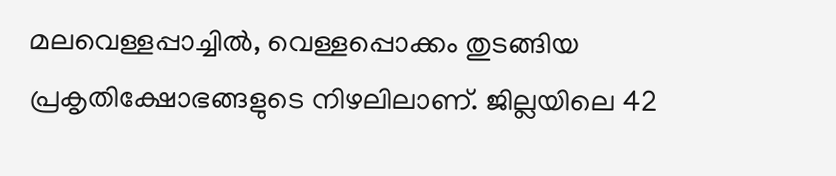മലവെള്ളപ്പാച്ചിൽ, വെള്ളപ്പൊക്കം തുടങ്ങിയ പ്രകൃതിക്ഷോഭങ്ങളുടെ നിഴലിലാണ്. ജില്ലയിലെ 42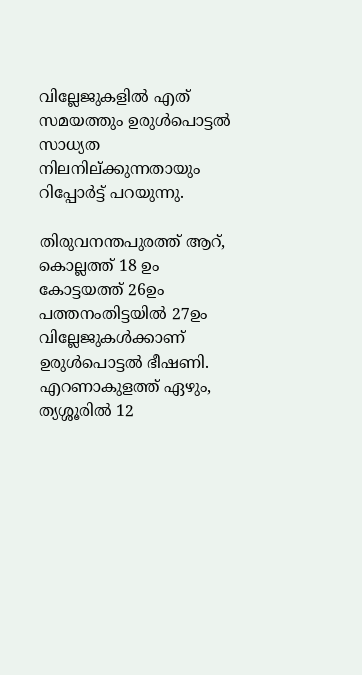വില്ലേജുകളിൽ എത് സമയത്തും ഉരുൾപൊട്ടൽ സാധ്യത നിലനില്ക്കുന്നതായും റിപ്പോര്‍ട്ട് പറയുന്നു.

തിരുവനന്തപുരത്ത് ആറ്, കൊല്ലത്ത് 18 ഉം കോട്ടയത്ത് 26ഉം പത്തനംതിട്ടയിൽ 27ഉം വില്ലേജുകൾക്കാണ് ഉരുൾപൊട്ടൽ ഭീഷണി. എറണാകുളത്ത് ഏഴും, ത്യശ്ശൂരിൽ 12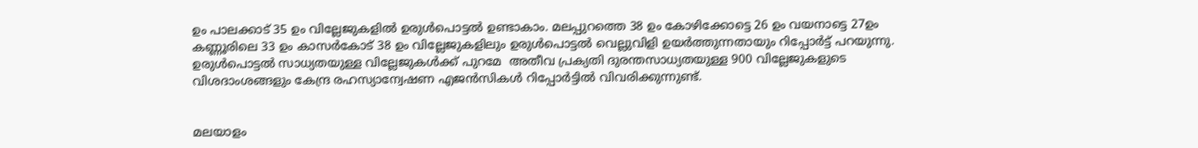ഉം പാലക്കാട് 35 ഉം വില്ലേജുകളിൽ ഉരുൾപൊട്ടൽ ഉണ്ടാകാം. മലപ്പുറത്തെ 38 ഉം കോഴിക്കോട്ടെ 26 ഉം വയനാട്ടെ 27ഉം കണ്ണൂരിലെ 33 ഉം കാസർകോട് 38 ഉം വില്ലേജുകളിലും ഉരുൾപൊട്ടൽ വെല്ലുവിളി ഉയർത്തുന്നതായും റിപ്പോര്‍ട്ട് പറയുന്നു. ഉരുൾപൊട്ടൽ സാധ്യതയുള്ള വില്ലേജുകൾക്ക് പുറമേ  അതീവ പ്രക്യതി ദുരന്തസാധ്യതയുള്ള 900 വില്ലേജുകളുടെ വിശദാംശങ്ങളും കേന്ദ്ര രഹസ്യാന്വേഷണ എജൻസികൾ റിപ്പോർട്ടിൽ വിവരിക്കുന്നുണ്ട്.


മലയാളം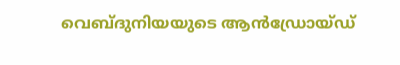വെബ്‌ദുനിയയുടെ ആന്‍‌ഡ്രോയ്ഡ്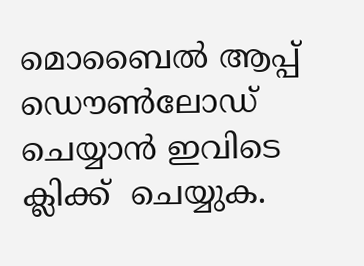മൊബൈല്‍ ആപ്പ് ഡൌണ്‍‌ലോഡ് ചെയ്യാന്‍ ഇവിടെ ക്ലിക്ക്  ചെയ്യുക.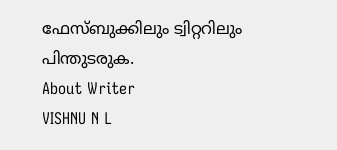ഫേസ്ബുക്കിലും ട്വിറ്ററിലും  പിന്തുടരുക.
About Writer
VISHNU N L